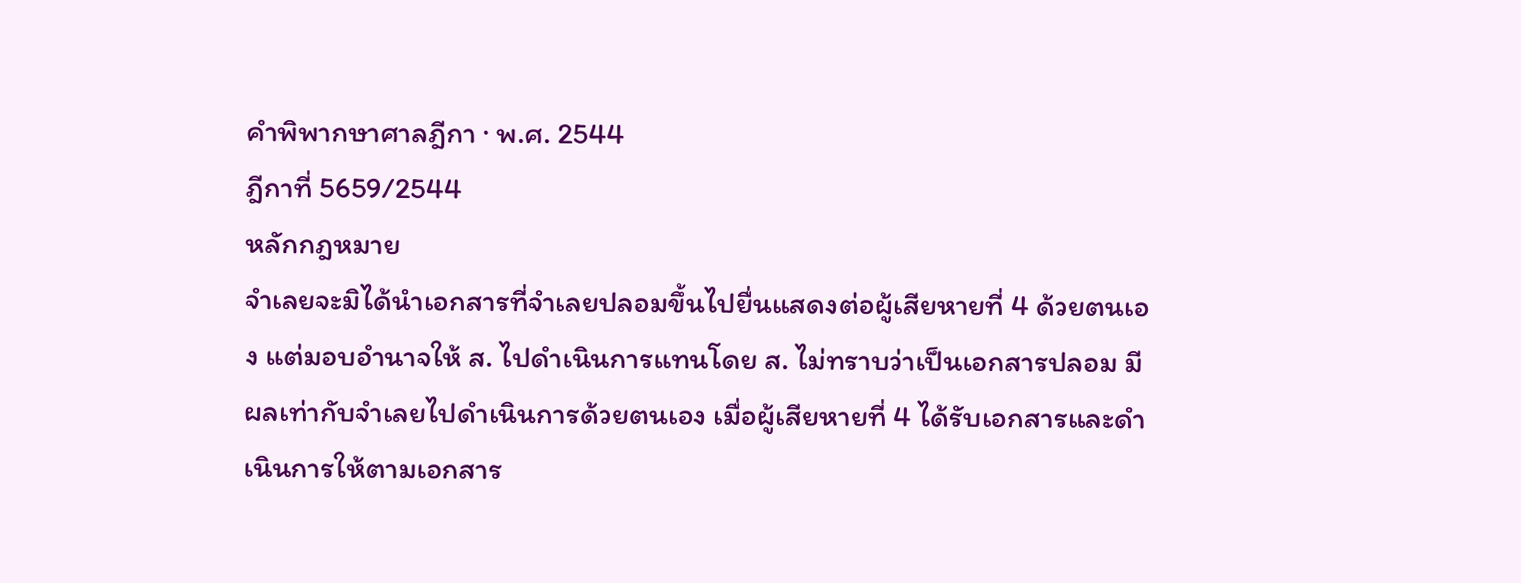คำพิพากษาศาลฎีกา · พ.ศ. 2544
ฎีกาที่ 5659/2544
หลักกฎหมาย
จำเลยจะมิได้นำเอกสารที่จำเลยปลอมขึ้นไปยื่นแสดงต่อผู้เสียหายที่ 4 ด้วยตนเอง แต่มอบอำนาจให้ ส. ไปดำเนินการแทนโดย ส. ไม่ทราบว่าเป็นเอกสารปลอม มีผลเท่ากับจำเลยไปดำเนินการด้วยตนเอง เมื่อผู้เสียหายที่ 4 ได้รับเอกสารและดำเนินการให้ตามเอกสาร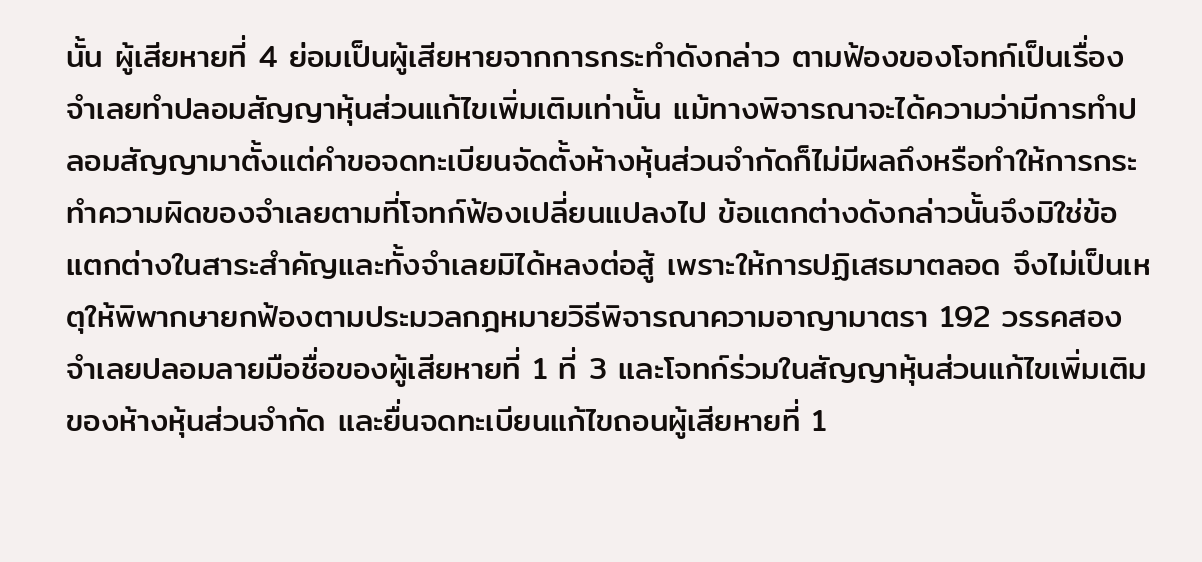นั้น ผู้เสียหายที่ 4 ย่อมเป็นผู้เสียหายจากการกระทำดังกล่าว ตามฟ้องของโจทก์เป็นเรื่องจำเลยทำปลอมสัญญาหุ้นส่วนแก้ไขเพิ่มเติมเท่านั้น แม้ทางพิจารณาจะได้ความว่ามีการทำปลอมสัญญามาตั้งแต่คำขอจดทะเบียนจัดตั้งห้างหุ้นส่วนจำกัดก็ไม่มีผลถึงหรือทำให้การกระทำความผิดของจำเลยตามที่โจทก์ฟ้องเปลี่ยนแปลงไป ข้อแตกต่างดังกล่าวนั้นจึงมิใช่ข้อแตกต่างในสาระสำคัญและทั้งจำเลยมิได้หลงต่อสู้ เพราะให้การปฏิเสธมาตลอด จึงไม่เป็นเหตุให้พิพากษายกฟ้องตามประมวลกฎหมายวิธีพิจารณาความอาญามาตรา 192 วรรคสอง จำเลยปลอมลายมือชื่อของผู้เสียหายที่ 1 ที่ 3 และโจทก์ร่วมในสัญญาหุ้นส่วนแก้ไขเพิ่มเติมของห้างหุ้นส่วนจำกัด และยื่นจดทะเบียนแก้ไขถอนผู้เสียหายที่ 1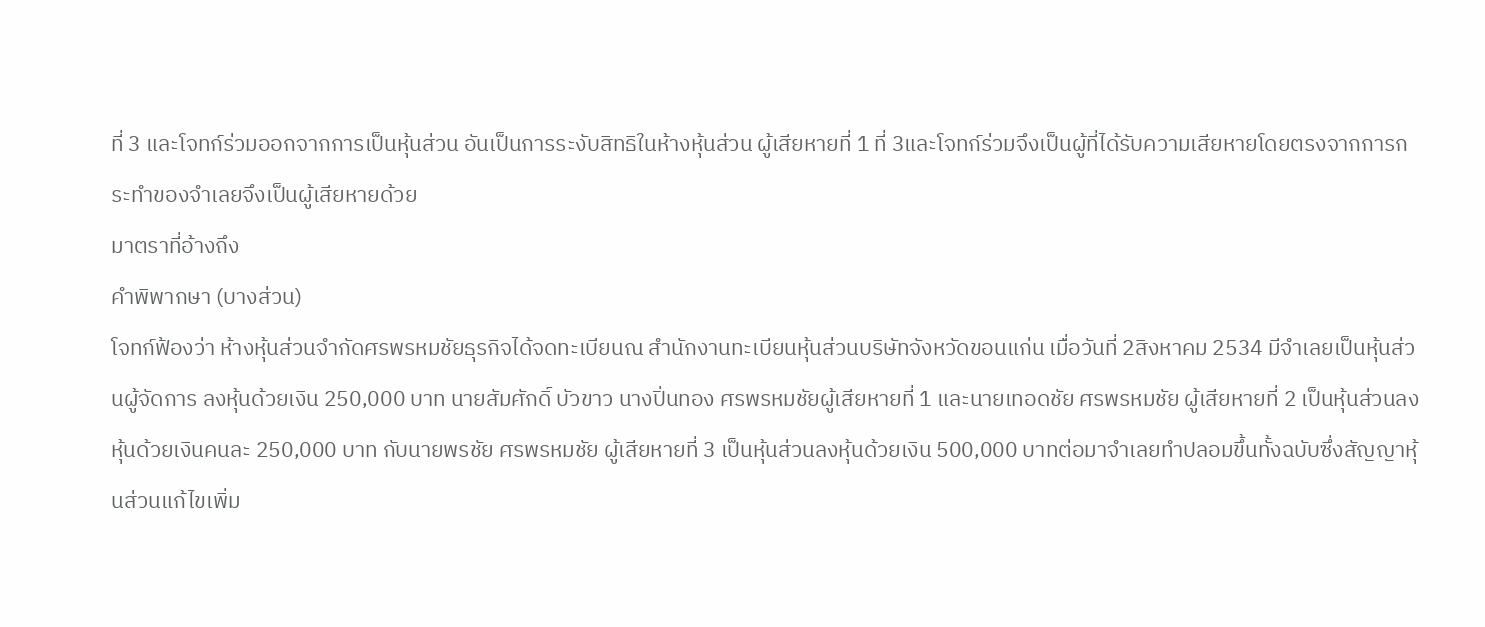ที่ 3 และโจทก์ร่วมออกจากการเป็นหุ้นส่วน อันเป็นการระงับสิทธิในห้างหุ้นส่วน ผู้เสียหายที่ 1 ที่ 3และโจทก์ร่วมจึงเป็นผู้ที่ได้รับความเสียหายโดยตรงจากการกระทำของจำเลยจึงเป็นผู้เสียหายด้วย
มาตราที่อ้างถึง
คำพิพากษา (บางส่วน)
โจทก์ฟ้องว่า ห้างหุ้นส่วนจำกัดศรพรหมชัยธุรกิจได้จดทะเบียนณ สำนักงานทะเบียนหุ้นส่วนบริษัทจังหวัดขอนแก่น เมื่อวันที่ 2สิงหาคม 2534 มีจำเลยเป็นหุ้นส่วนผู้จัดการ ลงหุ้นด้วยเงิน 250,000 บาท นายสัมศักดิ์ บัวขาว นางปิ่นทอง ศรพรหมชัยผู้เสียหายที่ 1 และนายเทอดชัย ศรพรหมชัย ผู้เสียหายที่ 2 เป็นหุ้นส่วนลงหุ้นด้วยเงินคนละ 250,000 บาท กับนายพรชัย ศรพรหมชัย ผู้เสียหายที่ 3 เป็นหุ้นส่วนลงหุ้นด้วยเงิน 500,000 บาทต่อมาจำเลยทำปลอมขึ้นทั้งฉบับซึ่งสัญญาหุ้นส่วนแก้ไขเพิ่ม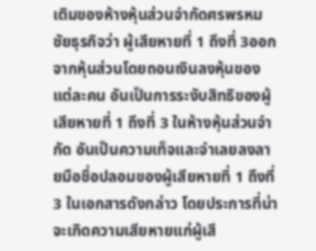เติมของห้างหุ้นส่วนจำกัดศรพรหมชัยธุรกิจว่า ผู้เสียหายที่ 1 ถึงที่ 3ออกจากหุ้นส่วนโดยถอนเงินลงหุ้นของแต่ละคน อันเป็นการระงับสิทธิของผู้เสียหายที่ 1 ถึงที่ 3 ในห้างหุ้นส่วนจำกัด อันเป็นความเท็จและจำเลยลงลายมือชื่อปลอมของผู้เสียหายที่ 1 ถึงที่ 3 ในเอกสารดังกล่าว โดยประการที่น่าจะเกิดความเสียหายแก่ผู้เสี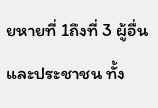ยหายที่ 1ถึงที่ 3 ผู้อื่นและประชาชน ทั้ง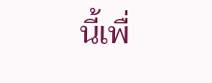นี้เพื่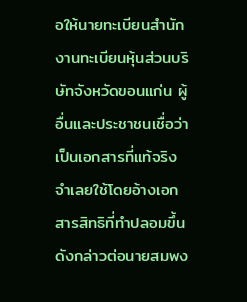อให้นายทะเบียนสำนักงานทะเบียนหุ้นส่วนบริษัทจังหวัดขอนแก่น ผู้อื่นและประชาชนเชื่อว่าเป็นเอกสารที่แท้จริง จำเลยใช้โดยอ้างเอกสารสิทธิที่ทำปลอมขึ้นดังกล่าวต่อนายสมพง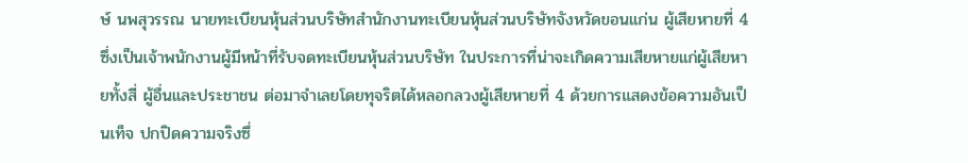ษ์ นพสุวรรณ นายทะเบียนหุ้นส่วนบริษัทสำนักงานทะเบียนหุ้นส่วนบริษัทจังหวัดขอนแก่น ผู้เสียหายที่ 4 ซึ่งเป็นเจ้าพนักงานผู้มีหน้าที่รับจดทะเบียนหุ้นส่วนบริษัท ในประการที่น่าจะเกิดความเสียหายแก่ผู้เสียหายทั้งสี่ ผู้อื่นและประชาชน ต่อมาจำเลยโดยทุจริตได้หลอกลวงผู้เสียหายที่ 4 ด้วยการแสดงข้อความอันเป็นเท็จ ปกปิดความจริงซึ่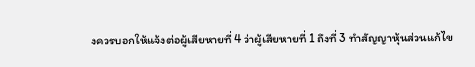งควรบอกให้แจ้งต่อผู้เสียหายที่ 4 ว่าผู้เสียหายที่ 1 ถึงที่ 3 ทำสัญญาหุ้นส่วนแก้ไข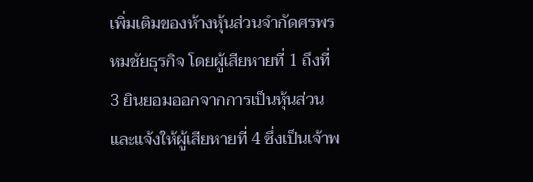เพิ่มเติมของห้างหุ้นส่วนจำกัดศรพรหมชัยธุรกิจ โดยผู้เสียหายที่ 1 ถึงที่ 3 ยินยอมออกจากการเป็นหุ้นส่วน และแจ้งให้ผู้เสียหายที่ 4 ซึ่งเป็นเจ้าพ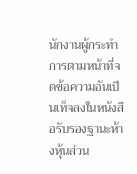นักงานผู้กระทำการตามหน้าที่จดข้อความอันเป็นเท็จลงในหนังสือรับรองฐานะห้างหุ้นส่วน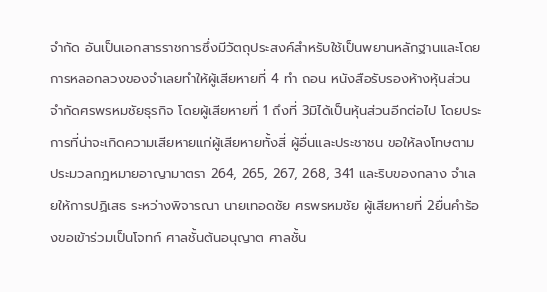จำกัด อันเป็นเอกสารราชการซึ่งมีวัตถุประสงค์สำหรับใช้เป็นพยานหลักฐานและโดยการหลอกลวงของจำเลยทำให้ผู้เสียหายที่ 4 ทำ ถอน หนังสือรับรองห้างหุ้นส่วนจำกัดศรพรหมชัยธุรกิจ โดยผู้เสียหายที่ 1 ถึงที่ 3มิได้เป็นหุ้นส่วนอีกต่อไป โดยประการที่น่าจะเกิดความเสียหายแก่ผู้เสียหายทั้งสี่ ผู้อื่นและประชาชน ขอให้ลงโทษตามประมวลกฎหมายอาญามาตรา 264, 265, 267, 268, 341 และริบของกลาง จำเลยให้การปฏิเสธ ระหว่างพิจารณา นายเทอดชัย ศรพรหมชัย ผู้เสียหายที่ 2ยื่นคำร้องขอเข้าร่วมเป็นโจทก์ ศาลชั้นต้นอนุญาต ศาลชั้น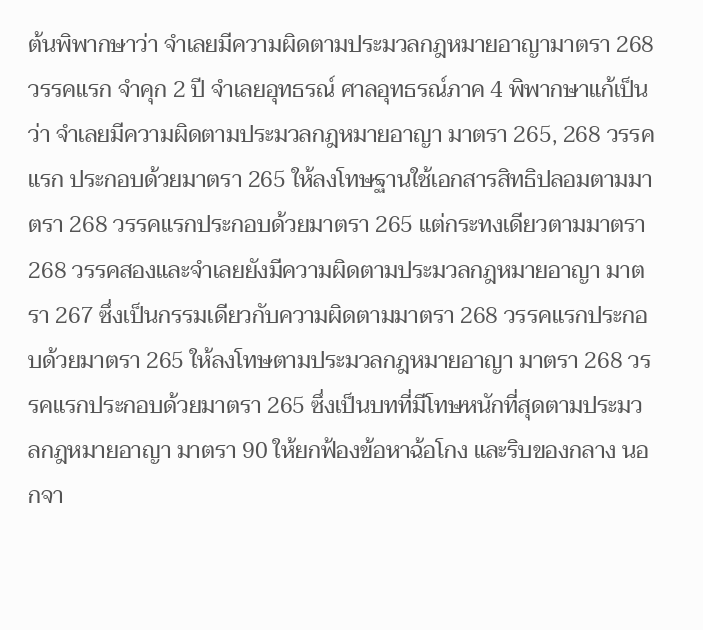ต้นพิพากษาว่า จำเลยมีความผิดตามประมวลกฎหมายอาญามาตรา 268 วรรคแรก จำคุก 2 ปี จำเลยอุทธรณ์ ศาลอุทธรณ์ภาค 4 พิพากษาแก้เป็นว่า จำเลยมีความผิดตามประมวลกฎหมายอาญา มาตรา 265, 268 วรรคแรก ประกอบด้วยมาตรา 265 ให้ลงโทษฐานใช้เอกสารสิทธิปลอมตามมาตรา 268 วรรคแรกประกอบด้วยมาตรา 265 แต่กระทงเดียวตามมาตรา 268 วรรคสองและจำเลยยังมีความผิดตามประมวลกฎหมายอาญา มาตรา 267 ซึ่งเป็นกรรมเดียวกับความผิดตามมาตรา 268 วรรคแรกประกอบด้วยมาตรา 265 ให้ลงโทษตามประมวลกฎหมายอาญา มาตรา 268 วรรคแรกประกอบด้วยมาตรา 265 ซึ่งเป็นบทที่มีโทษหนักที่สุดตามประมวลกฎหมายอาญา มาตรา 90 ให้ยกฟ้องข้อหาฉ้อโกง และริบของกลาง นอกจา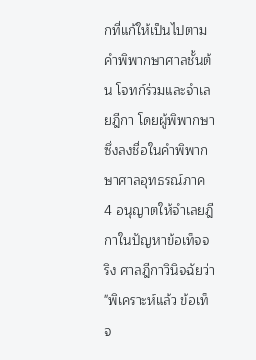กที่แก้ให้เป็นไปตามคำพิพากษาศาลชั้นต้น โจทก์ร่วมและจำเลยฎีกา โดยผู้พิพากษาซึ่งลงชื่อในคำพิพากษาศาลอุทธรณ์ภาค 4 อนุญาตให้จำเลยฎีกาในปัญหาข้อเท็จจริง ศาลฎีกาวินิจฉัยว่า "พิเคราะห์แล้ว ข้อเท็จ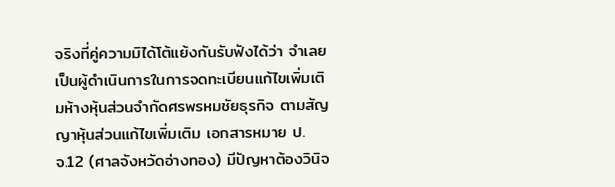จริงที่คู่ความมิได้โต้แย้งกันรับฟังได้ว่า จำเลยเป็นผู้ดำเนินการในการจดทะเบียนแก้ไขเพิ่มเติมห้างหุ้นส่วนจำกัดศรพรหมชัยธุรกิจ ตามสัญญาหุ้นส่วนแก้ไขเพิ่มเติม เอกสารหมาย ป.จ.12 (ศาลจังหวัดอ่างทอง) มีปัญหาต้องวินิจ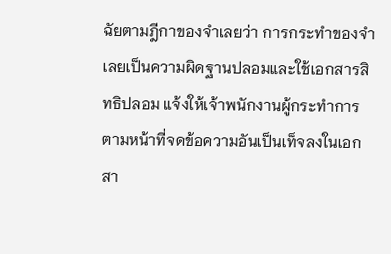ฉัยตามฎีกาของจำเลยว่า การกระทำของจำเลยเป็นความผิดฐานปลอมและใช้เอกสารสิทธิปลอม แจ้งให้เจ้าพนักงานผู้กระทำการตามหน้าที่จดข้อความอันเป็นเท็จลงในเอกสา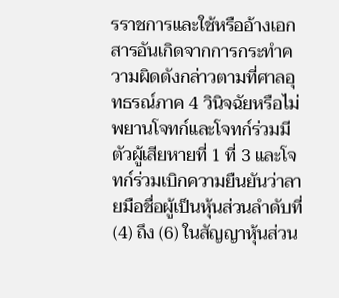รราชการและใช้หรืออ้างเอกสารอันเกิดจากการกระทำความผิดดังกล่าวตามที่ศาลอุทธรณ์ภาค 4 วินิจฉัยหรือไม่ พยานโจทก์และโจทก์ร่วมมีตัวผู้เสียหายที่ 1 ที่ 3 และโจทก์ร่วมเบิกความยืนยันว่าลายมือชื่อผู้เป็นหุ้นส่วนลำดับที่ (4) ถึง (6) ในสัญญาหุ้นส่วน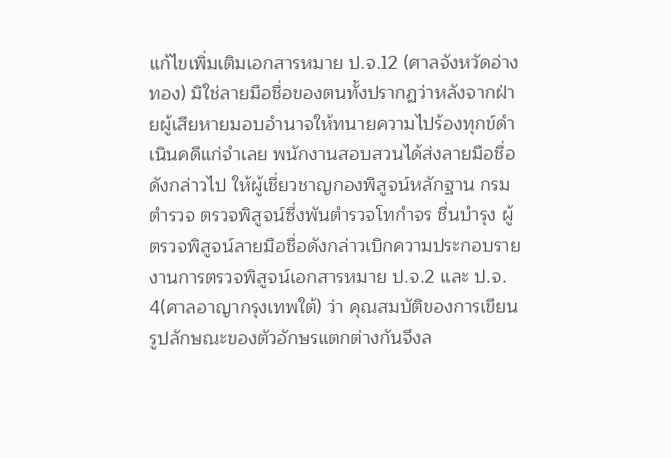แก้ไขเพิ่มเติมเอกสารหมาย ป.จ.12 (ศาลจังหวัดอ่างทอง) มิใช่ลายมือชื่อของตนทั้งปรากฏว่าหลังจากฝ่ายผู้เสียหายมอบอำนาจให้ทนายความไปร้องทุกข์ดำเนินคดีแก่จำเลย พนักงานสอบสวนได้ส่งลายมือชื่อดังกล่าวไป ให้ผู้เชี่ยวชาญกองพิสูจน์หลักฐาน กรมตำรวจ ตรวจพิสูจน์ซึ่งพันตำรวจโทกำจร ชื่นบำรุง ผู้ตรวจพิสูจน์ลายมือชื่อดังกล่าวเบิกความประกอบรายงานการตรวจพิสูจน์เอกสารหมาย ป.จ.2 และ ป.จ. 4(ศาลอาญากรุงเทพใต้) ว่า คุณสมบัติของการเขียนรูปลักษณะของตัวอักษรแตกต่างกันจึงล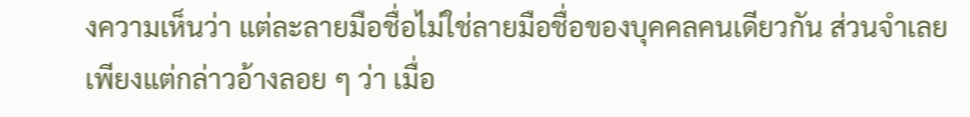งความเห็นว่า แต่ละลายมือชื่อไม่ใช่ลายมือชื่อของบุคคลคนเดียวกัน ส่วนจำเลยเพียงแต่กล่าวอ้างลอย ๆ ว่า เมื่อ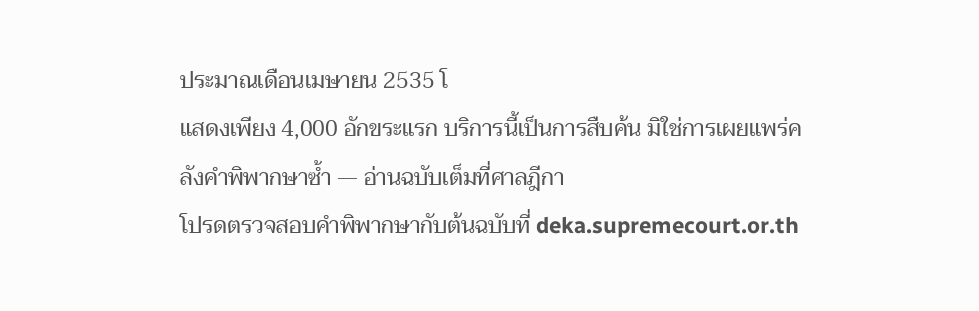ประมาณเดือนเมษายน 2535 โ
แสดงเพียง 4,000 อักขระแรก บริการนี้เป็นการสืบค้น มิใช่การเผยแพร่คลังคำพิพากษาซ้ำ — อ่านฉบับเต็มที่ศาลฎีกา
โปรดตรวจสอบคำพิพากษากับต้นฉบับที่ deka.supremecourt.or.th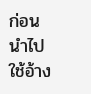ก่อนนำไปใช้อ้าง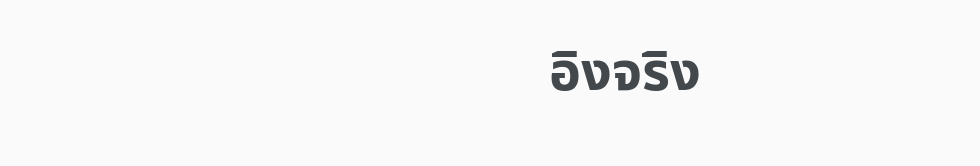อิงจริง